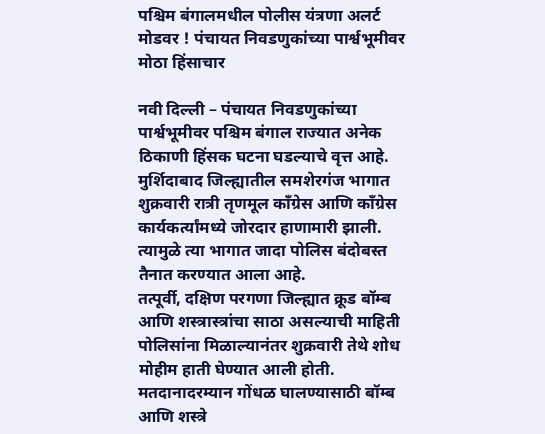पश्चिम बंगालमधील पोलीस यंत्रणा अलर्ट मोडवर ! पंचायत निवडणुकांच्या पार्श्वभूमीवर मोठा हिंसाचार

नवी दिल्ली – पंचायत निवडणुकांच्या पार्श्वभूमीवर पश्चिम बंगाल राज्यात अनेक ठिकाणी हिंसक घटना घडल्याचे वृत्त आहे. मुर्शिदाबाद जिल्ह्यातील समशेरगंज भागात शुक्रवारी रात्री तृणमूल कॉंग्रेस आणि कॉंग्रेस कार्यकर्त्यांमध्ये जोरदार हाणामारी झाली. त्यामुळे त्या भागात जादा पोलिस बंदोबस्त तैनात करण्यात आला आहे.
तत्पूर्वी, दक्षिण परगणा जिल्ह्यात क्रूड बॉम्ब आणि शस्त्रास्त्रांचा साठा असल्याची माहिती पोलिसांना मिळाल्यानंतर शुक्रवारी तेथे शोध मोहीम हाती घेण्यात आली होती. मतदानादरम्यान गोंधळ घालण्यासाठी बॉम्ब आणि शस्त्रे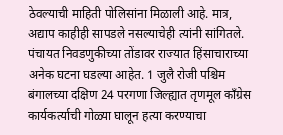ठेवल्याची माहिती पोलिसांना मिळाली आहे. मात्र, अद्याप काहीही सापडले नसल्याचेही त्यांनी सांगितले.
पंचायत निवडणुकीच्या तोंडावर राज्यात हिंसाचाराच्या अनेक घटना घडल्या आहेत. 1 जुलै रोजी पश्चिम बंगालच्या दक्षिण 24 परगणा जिल्ह्यात तृणमूल कॉंग्रेस कार्यकर्त्याची गोळ्या घालून हत्या करण्याचा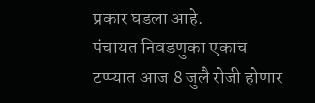प्रकार घडला आहे.
पंचायत निवडणुका एकाच टप्प्यात आज 8 जुलै रोजी होणार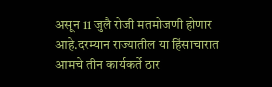असून 11 जुलै रोजी मतमोजणी होणार आहे.दरम्यान राज्यातील या हिंसाचारात आमचे तीन कार्यकर्ते ठार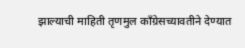झाल्याची माहिती तृणमुल कॉंग्रेसच्यावतीने देण्यात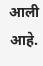आली आहे.